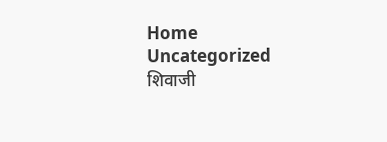Home Uncategorized शिवाजी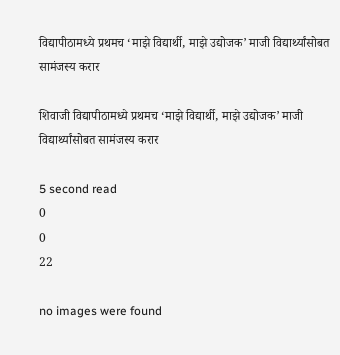विद्यापीठामध्ये प्रथमच ‘माझे विद्यार्थी, माझे उद्योजक’ माजी विद्यार्थ्यांसोबत सामंजस्य करार

शिवाजी विद्यापीठामध्ये प्रथमच ‘माझे विद्यार्थी, माझे उद्योजक’ माजी विद्यार्थ्यांसोबत सामंजस्य करार

5 second read
0
0
22

no images were found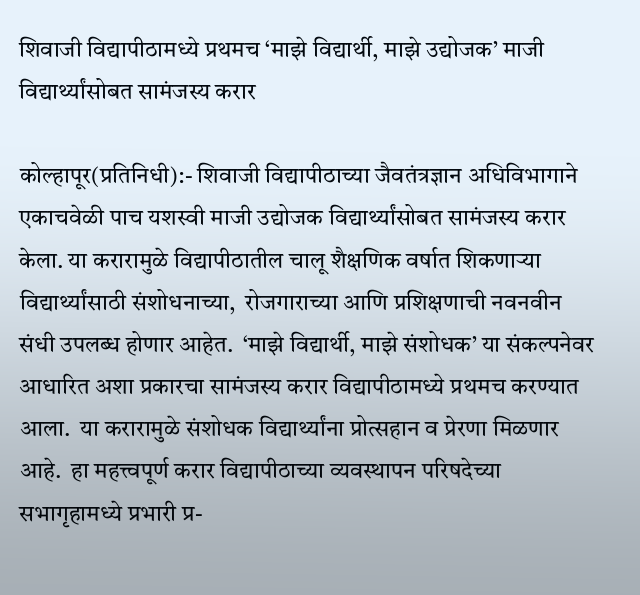शिवाजी विद्यापीठामध्ये प्रथमच ‘माझे विद्यार्थी, माझे उद्योजक’ माजी विद्यार्थ्यांसोबत सामंजस्य करार

कोल्हापूर(प्रतिनिधी):- शिवाजी विद्यापीठाच्या जैवतंत्रज्ञान अधिविभागाने एकाचवेळी पाच यशस्वी माजी उद्योजक विद्यार्थ्यांसोबत सामंजस्य करार केला. या करारामुळे विद्यापीठातील चालू शैक्षणिक वर्षात शिकणाऱ्या विद्यार्थ्यांसाठी संशोधनाच्या,  रोजगाराच्या आणि प्रशिक्षणाची नवनवीन संधी उपलब्ध होणार आहेत.  ‘माझे विद्यार्थी, माझे संशोधक’ या संकल्पनेवर आधारित अशा प्रकारचा सामंजस्य करार विद्यापीठामध्ये प्रथमच करण्यात आला.  या करारामुळे संशोधक विद्यार्थ्यांना प्रोत्सहान व प्रेरणा मिळणार आहे.  हा महत्त्वपूर्ण करार विद्यापीठाच्या व्यवस्थापन परिषदेच्या सभागृहामध्ये प्रभारी प्र-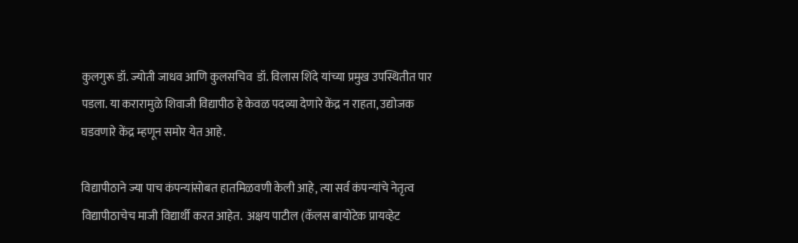कुलगुरू डॉ. ज्योती जाधव आणि कुलसचिव  डॉ. विलास शिंदे यांच्या प्रमुख उपस्थितीत पार पडला. या करारामुळे शिवाजी विद्यापीठ हे केवळ पदव्या देणारे केंद्र न राहता, उद्योजक घडवणारे केंद्र म्हणून समोर येत आहे.

विद्यापीठाने ज्या पाच कंपन्यांसोबत हातमिळवणी केली आहे, त्या सर्व कंपन्यांचे नेतृत्व विद्यापीठाचेच माजी विद्यार्थी करत आहेत.  अक्षय पाटील (कॅलस बायोटेक प्रायव्हेट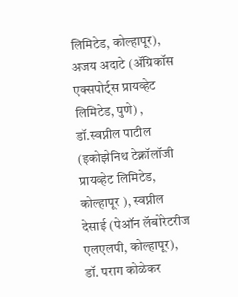लिमिटेड, कोल्हापूर), अजय अदाटे (ॲग्रिकॉस एक्सपोर्ट्स प्रायव्हेट लिमिटेड, पुणे) , डॉ.स्वप्नील पाटील (इकोझेनिथ टेक्नॉलॉजी प्रायव्हेट लिमिटेड, कोल्हापूर ), स्वप्नील देसाई (पेऑन लॅबोरेटरीज एलएलपी, कोल्हापूर), डॉ. पराग कोळेकर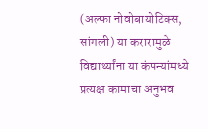(अल्फा नोवोबायोटिक्स, सांगली) या करारामुळे विद्यार्थ्यांना या कंपन्यांमध्ये प्रत्यक्ष कामाचा अनुभव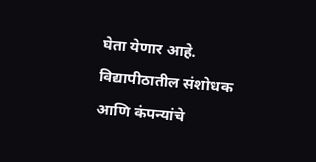घेता येणार आहे. विद्यापीठातील संशोधक आणि कंपन्यांचे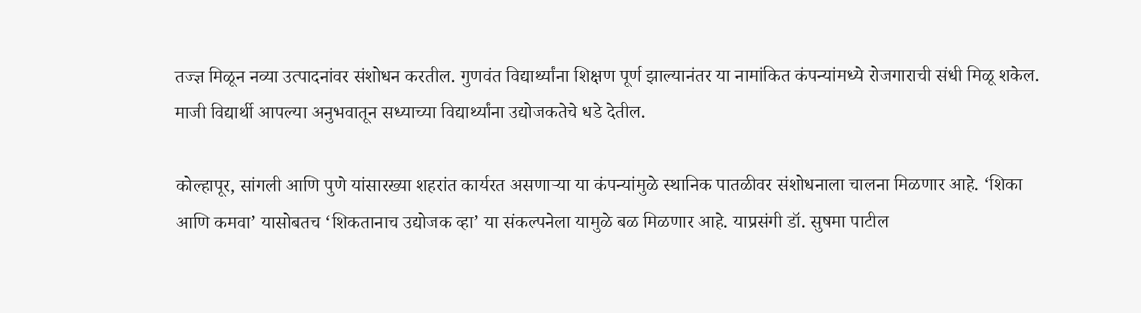तज्ज्ञ मिळून नव्या उत्पादनांवर संशोधन करतील. गुणवंत विद्यार्थ्यांना शिक्षण पूर्ण झाल्यानंतर या नामांकित कंपन्यांमध्ये रोजगाराची संधी मिळू शकेल. माजी विद्यार्थी आपल्या अनुभवातून सध्याच्या विद्यार्थ्यांना उद्योजकतेचे धडे देतील.

कोल्हापूर, सांगली आणि पुणे यांसारख्या शहरांत कार्यरत असणाऱ्या या कंपन्यांमुळे स्थानिक पातळीवर संशोधनाला चालना मिळणार आहे. ‘शिका आणि कमवा’ यासोबतच ‘शिकतानाच उद्योजक व्हा’ या संकल्पनेला यामुळे बळ मिळणार आहे. याप्रसंगी डॉ. सुषमा पाटील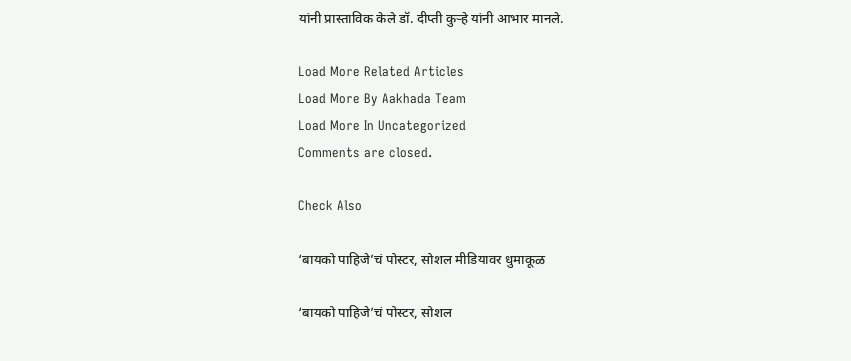यांनी प्रास्ताविक केले डॉ. दीप्ती कुऱ्हे यांनी आभार मानले.

Load More Related Articles
Load More By Aakhada Team
Load More In Uncategorized
Comments are closed.

Check Also

‘बायको पाहिजे’चं पोस्टर, सोशल मीडियावर धुमाकूळ

‘बायको पाहिजे’चं पोस्टर, सोशल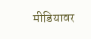मीडियावर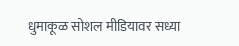धुमाकूळ सोशल मीडियावर सध्या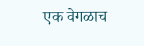एक वेगळाच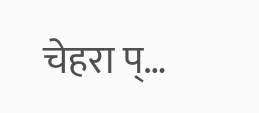चेहरा प्…